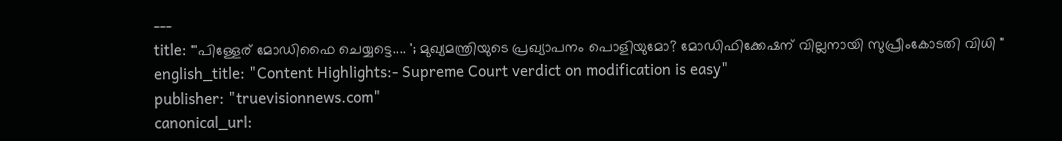---
title: "'പിള്ളേര് മോഡിഫൈ ചെയ്യട്ടെ.... '; മുഖ്യമന്ത്രിയുടെ പ്രഖ്യാപനം പൊളിയുമോ? മോഡിഫിക്കേഷന് വില്ലനായി സുപ്രീംകോടതി വിധി "
english_title: "Content Highlights:- Supreme Court verdict on modification is easy"
publisher: "truevisionnews.com"
canonical_url: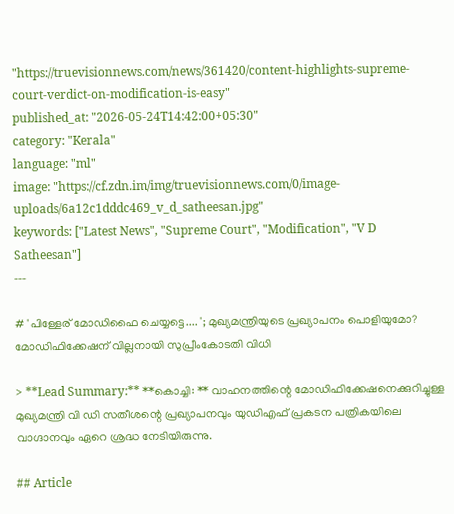"https://truevisionnews.com/news/361420/content-highlights-supreme-court-verdict-on-modification-is-easy"
published_at: "2026-05-24T14:42:00+05:30"
category: "Kerala"
language: "ml"
image: "https://cf.zdn.im/img/truevisionnews.com/0/image-uploads/6a12c1dddc469_v_d_satheesan.jpg"
keywords: ["Latest News", "Supreme Court", "Modification", "V D Satheesan"]
---

# 'പിള്ളേര് മോഡിഫൈ ചെയ്യട്ടെ.... '; മുഖ്യമന്ത്രിയുടെ പ്രഖ്യാപനം പൊളിയുമോ? മോഡിഫിക്കേഷന് വില്ലനായി സുപ്രീംകോടതി വിധി

> **Lead Summary:** **കൊച്ചി: ** വാഹനത്തിന്റെ മോഡിഫിക്കേഷനെക്കുറിച്ചുള്ള മുഖ്യമന്ത്രി വി ഡി സതീശന്റെ പ്രഖ്യാപനവും യുഡിഎഫ് പ്രകടന പത്രികയിലെ വാഗ്ദാനവും ഏറെ ശ്രദ്ധ നേടിയിരുന്നു.

## Article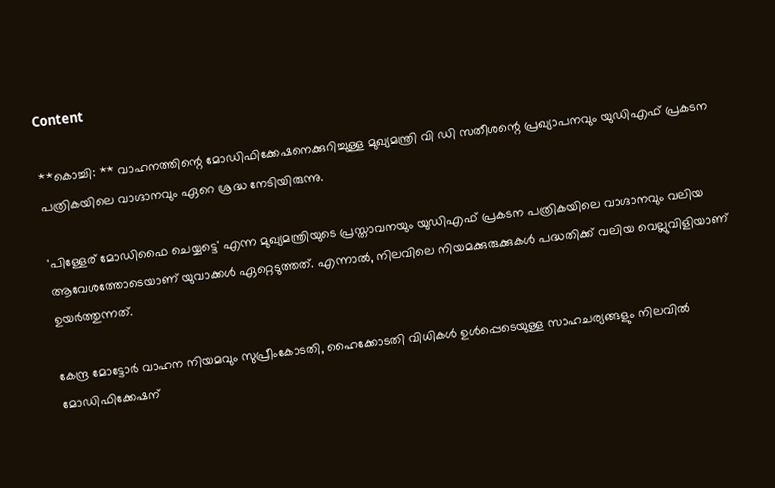Content

**കൊച്ചി: ** വാഹനത്തിന്റെ മോഡിഫിക്കേഷനെക്കുറിച്ചുള്ള മുഖ്യമന്ത്രി വി ഡി സതീശന്റെ പ്രഖ്യാപനവും യുഡിഎഫ് പ്രകടന പത്രികയിലെ വാഗ്ദാനവും ഏറെ ശ്രദ്ധ നേടിയിരുന്നു.

'പിള്ളേര് മോഡിഫൈ ചെയ്യട്ടെ' എന്ന മുഖ്യമന്ത്രിയുടെ പ്രസ്താവനയും യുഡിഎഫ് പ്രകടന പത്രികയിലെ വാഗ്ദാനവും വലിയ ആവേശത്തോടെയാണ് യുവാക്കൾ ഏറ്റെടുത്തത്. എന്നാൽ, നിലവിലെ നിയമക്കുരുക്കുകൾ പദ്ധതിക്ക് വലിയ വെല്ലുവിളിയാണ് ഉയർത്തുന്നത്.

കേന്ദ്ര മോട്ടോർ വാഹന നിയമവും സുപ്രീംകോടതി, ഹൈക്കോടതി വിധികൾ ഉൾപ്പെടെയുള്ള സാഹചര്യങ്ങളും നിലവിൽ മോഡിഫിക്കേഷന്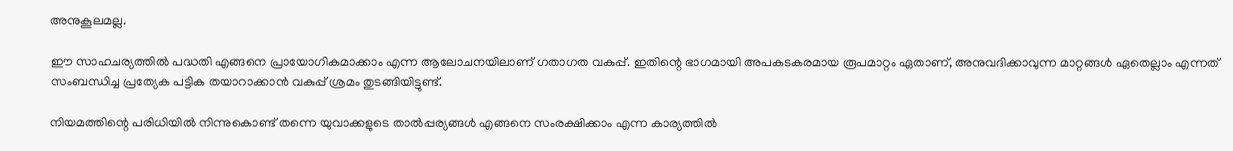അനുകൂലമല്ല.

ഈ സാഹചര്യത്തിൽ പദ്ധതി എങ്ങനെ പ്രായോഗികമാക്കാം എന്ന ആലോചനയിലാണ് ഗതാഗത വകുപ്പ്. ഇതിന്റെ ഭാഗമായി അപകടകരമായ രൂപമാറ്റം ഏതാണ്, അനുവദിക്കാവുന്ന മാറ്റങ്ങൾ ഏതെല്ലാം എന്നത് സംബന്ധിച്ച പ്രത്യേക പട്ടിക തയാറാക്കാൻ വകുപ്പ് ശ്രമം തുടങ്ങിയിട്ടുണ്ട്.

നിയമത്തിന്റെ പരിധിയിൽ നിന്നുകൊണ്ട് തന്നെ യുവാക്കളുടെ താൽപ്പര്യങ്ങൾ എങ്ങനെ സംരക്ഷിക്കാം എന്ന കാര്യത്തിൽ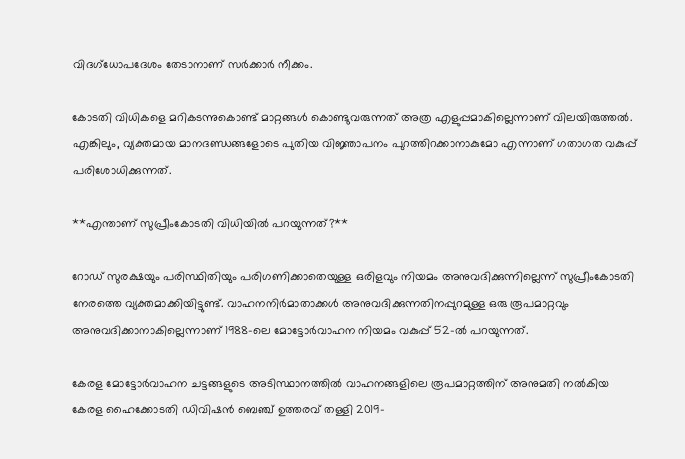വിദഗ്ധോപദേശം തേടാനാണ് സർക്കാർ നീക്കം.

കോടതി വിധികളെ മറികടന്നുകൊണ്ട് മാറ്റങ്ങൾ കൊണ്ടുവരുന്നത് അത്ര എളുപ്പമാകില്ലെന്നാണ് വിലയിരുത്തൽ. എങ്കിലും, വ്യക്തമായ മാനദണ്ഡങ്ങളോടെ പുതിയ വിജ്ഞാപനം പുറത്തിറക്കാനാകുമോ എന്നാണ് ഗതാഗത വകുപ്പ് പരിശോധിക്കുന്നത്.

**എന്താണ് സുപ്രീംകോടതി വിധിയില്‍ പറയുന്നത്?**

റോഡ് സുരക്ഷയും പരിസ്ഥിതിയും പരിഗണിക്കാതെയുള്ള ഒരിളവും നിയമം അനുവദിക്കുന്നില്ലെന്ന് സുപ്രീംകോടതി നേരത്തെ വ്യക്തമാക്കിയിട്ടുണ്ട്. വാഹനനിര്‍മാതാക്കള്‍ അനുവദിക്കുന്നതിനപ്പുറമുള്ള ഒരു രൂപമാറ്റവും അനുവദിക്കാനാകില്ലെന്നാണ് 1988-ലെ മോട്ടോര്‍വാഹന നിയമം വകുപ്പ് 52-ല്‍ പറയുന്നത്.

കേരള മോട്ടോര്‍വാഹന ചട്ടങ്ങളുടെ അടിസ്ഥാനത്തില്‍ വാഹനങ്ങളിലെ രൂപമാറ്റത്തിന് അനുമതി നല്‍കിയ കേരള ഹൈക്കോടതി ഡിവിഷന്‍ ബെഞ്ച് ഉത്തരവ് തള്ളി 2019-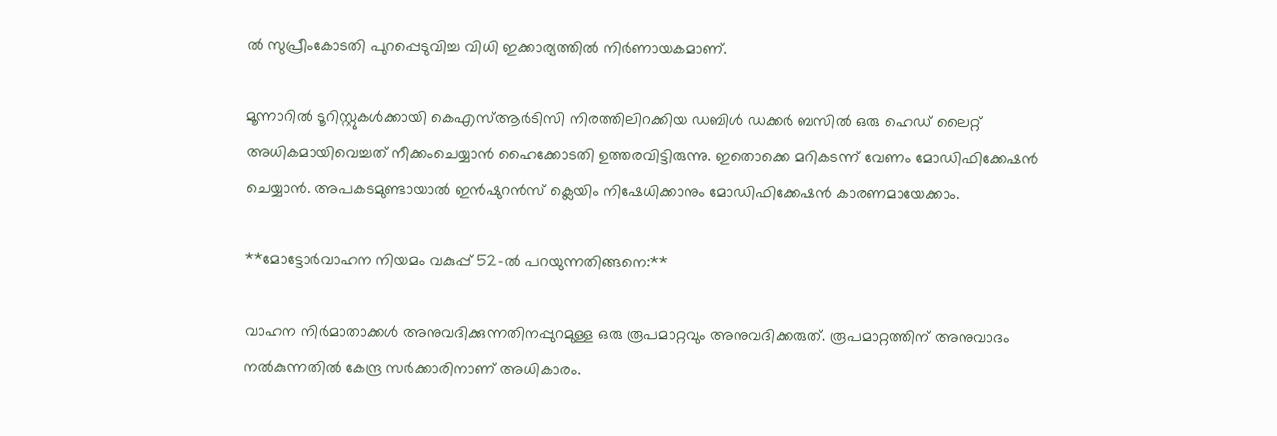ല്‍ സുപ്രീംകോടതി പുറപ്പെടുവിച്ച വിധി ഇക്കാര്യത്തില്‍ നിര്‍ണായകമാണ്.

മൂന്നാറില്‍ ടൂറിസ്റ്റുകള്‍ക്കായി കെഎസ്ആര്‍ടിസി നിരത്തിലിറക്കിയ ഡബിള്‍ ഡക്കര്‍ ബസില്‍ ഒരു ഹെഡ് ലൈറ്റ് അധികമായിവെച്ചത് നീക്കംചെയ്യാന്‍ ഹൈക്കോടതി ഉത്തരവിട്ടിരുന്നു. ഇതൊക്കെ മറികടന്ന് വേണം മോഡിഫിക്കേഷന്‍ ചെയ്യാന്‍. അപകടമുണ്ടായാല്‍ ഇന്‍ഷുറന്‍സ് ക്ലെയിം നിഷേധിക്കാനും മോഡിഫിക്കേഷന്‍ കാരണമായേക്കാം.

**മോട്ടോര്‍വാഹന നിയമം വകുപ്പ് 52-ല്‍ പറയുന്നതിങ്ങനെ:**

വാഹന നിര്‍മാതാക്കള്‍ അനുവദിക്കുന്നതിനപ്പുറമുള്ള ഒരു രൂപമാറ്റവും അനുവദിക്കരുത്. രൂപമാറ്റത്തിന് അനുവാദം നല്‍കുന്നതില്‍ കേന്ദ്ര സര്‍ക്കാരിനാണ് അധികാരം.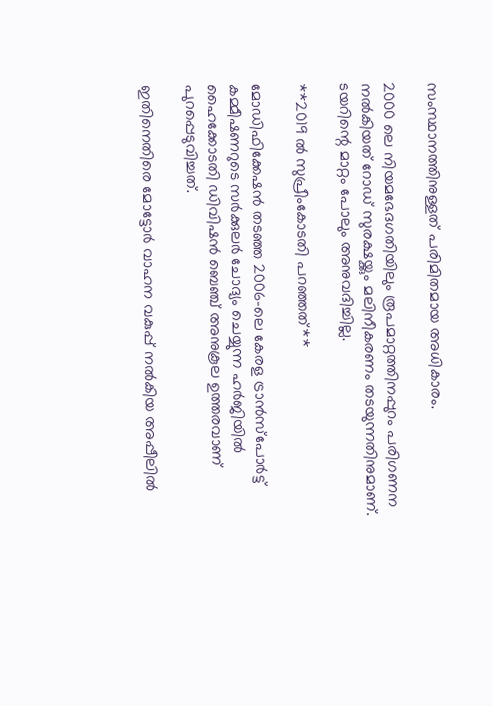സംസ്ഥാനത്തിനുള്ളത് പരിമിതമായ അധികാരം.

2000 ലെ നിയമഭേദഗതിയിലും രൂപമാറ്റത്തിനപ്പുറം പരിഗണന നല്‍കിയത് റോഡ് സുരക്ഷയ്ക്കും മലിനീകരണം തടയുന്നതിനുമാണ്. ടയറിന്റെ മാറ്റം പോലും അനുവദിച്ചില്ല.

**2019 ല്‍ സുപ്രീംകോടതി പറഞ്ഞത്**

മോഡിഫിക്കേഷന്‍ തടഞ്ഞ 2006-ലെ കേരള ട്രാന്‍സ്പോര്‍ട്ട് കമ്മീഷണറുടെ സര്‍ക്കുലര്‍ ചോദ്യം ചെയ്യുന്ന ഹര്‍ജിയില്‍ ഹൈക്കോടതി ഡിവിഷന്‍ ബെഞ്ച് അനുകൂല ഉത്തരവാണ് പുറപ്പെടുവിച്ചത്.

ഇതിനെതിരെ മോട്ടോര്‍ വാഹന വകുപ്പ് നല്‍കിയ അപ്പീലില്‍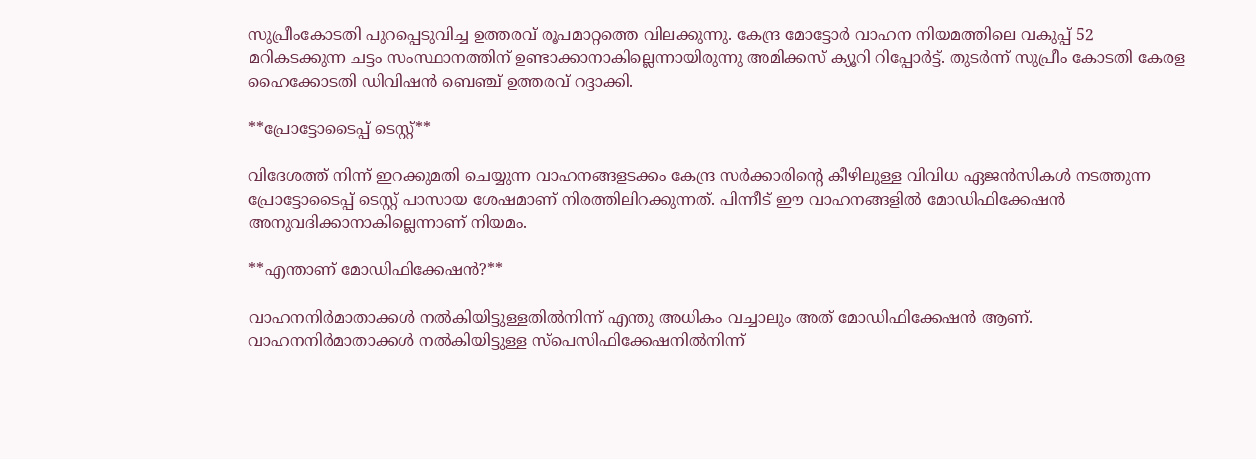സുപ്രീംകോടതി പുറപ്പെടുവിച്ച ഉത്തരവ് രൂപമാറ്റത്തെ വിലക്കുന്നു. കേന്ദ്ര മോട്ടോര്‍ വാഹന നിയമത്തിലെ വകുപ്പ് 52 മറികടക്കുന്ന ചട്ടം സംസ്ഥാനത്തിന് ഉണ്ടാക്കാനാകില്ലെന്നായിരുന്നു അമിക്കസ് ക്യൂറി റിപ്പോര്‍ട്ട്. തുടര്‍ന്ന് സുപ്രീം കോടതി കേരള ഹൈക്കോടതി ഡിവിഷന്‍ ബെഞ്ച് ഉത്തരവ് റദ്ദാക്കി.

**പ്രോട്ടോടൈപ്പ് ടെസ്റ്റ്**

വിദേശത്ത് നിന്ന് ഇറക്കുമതി ചെയ്യുന്ന വാഹനങ്ങളടക്കം കേന്ദ്ര സര്‍ക്കാരിന്റെ കീഴിലുള്ള വിവിധ ഏജന്‍സികള്‍ നടത്തുന്ന പ്രോട്ടോടൈപ്പ് ടെസ്റ്റ് പാസായ ശേഷമാണ് നിരത്തിലിറക്കുന്നത്. പിന്നീട് ഈ വാഹനങ്ങളില്‍ മോഡിഫിക്കേഷന്‍ അനുവദിക്കാനാകില്ലെന്നാണ് നിയമം.

**എന്താണ് മോഡിഫിക്കേഷൻ?**

വാഹനനിർമാതാക്കൾ നൽകിയിട്ടുള്ളതിൽനിന്ന് എന്തു അധികം വച്ചാലും അത് മോഡിഫിക്കേഷൻ ആണ്. വാഹനനിർമാതാക്കൾ നൽകിയിട്ടുള്ള സ്പെസിഫിക്കേഷനിൽനിന്ന്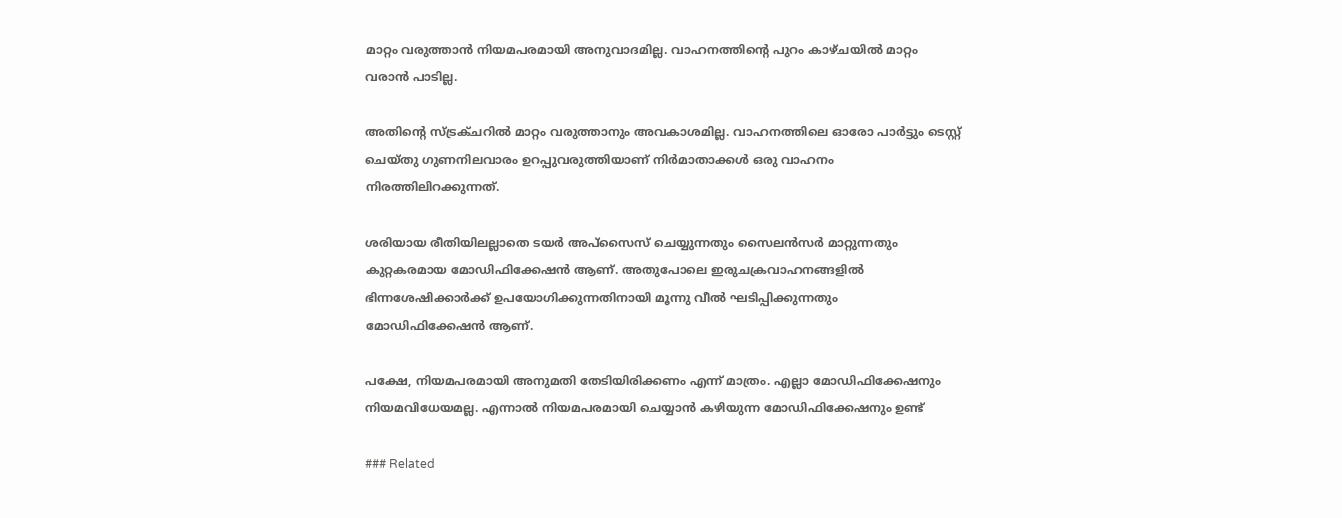മാറ്റം വരുത്താൻ നിയമപരമായി അനുവാദമില്ല. വാഹനത്തിന്റെ പുറം കാഴ്ചയിൽ മാറ്റം വരാൻ പാടില്ല.

അതിന്റെ സ്ട്രക്ചറിൽ മാറ്റം വരുത്താനും അവകാശമില്ല. വാഹനത്തിലെ ഓരോ പാർട്ടും ടെസ്റ്റ് ചെയ്തു ഗുണനിലവാരം ഉറപ്പുവരുത്തിയാണ് നിർമാതാക്കൾ ഒരു വാഹനം നിരത്തിലിറക്കുന്നത്.

ശരിയായ രീതിയിലല്ലാതെ ടയർ അപ്സൈസ് ചെയ്യുന്നതും സൈലൻസർ മാറ്റുന്നതും കുറ്റകരമായ മോഡിഫിക്കേഷൻ ആണ്. അതുപോലെ ഇരുചക്രവാഹനങ്ങളിൽ ഭിന്നശേഷിക്കാർക്ക് ഉപയോഗിക്കുന്നതിനായി മൂന്നു വീൽ ഘടിപ്പിക്കുന്നതും മോഡിഫിക്കേഷൻ ആണ്.

പക്ഷേ, നിയമപരമായി അനുമതി തേടിയിരിക്കണം എന്ന് മാത്രം. എല്ലാ മോഡിഫിക്കേഷനും നിയമവിധേയമല്ല. എന്നാൽ നിയമപരമായി ചെയ്യാൻ കഴിയുന്ന മോഡിഫിക്കേഷനും ഉണ്ട്

### Related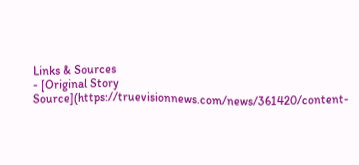Links & Sources
- [Original Story Source](https://truevisionnews.com/news/361420/content-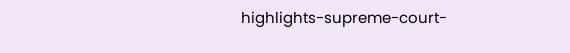highlights-supreme-court-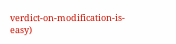verdict-on-modification-is-easy)